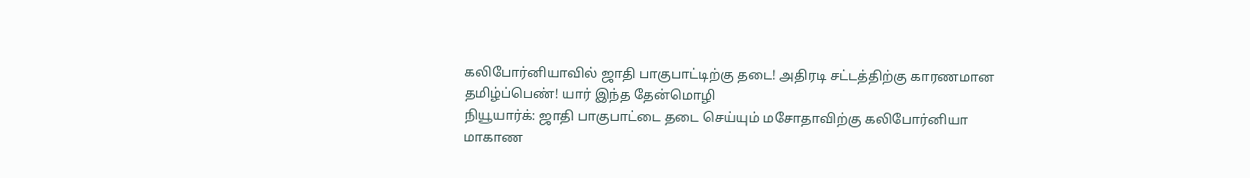கலிபோர்னியாவில் ஜாதி பாகுபாட்டிற்கு தடை! அதிரடி சட்டத்திற்கு காரணமான தமிழ்ப்பெண்! யார் இந்த தேன்மொழி
நியூயார்க்: ஜாதி பாகுபாட்டை தடை செய்யும் மசோதாவிற்கு கலிபோர்னியா மாகாண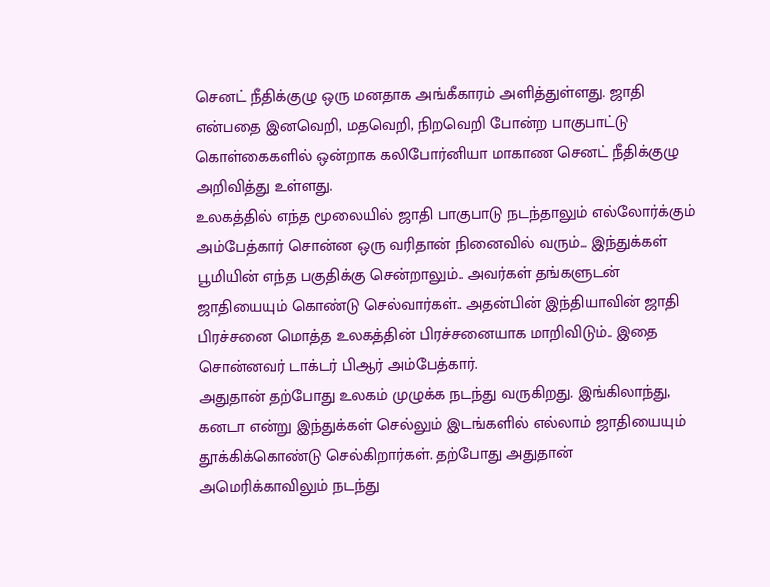செனட் நீதிக்குழு ஒரு மனதாக அங்கீகாரம் அளித்துள்ளது. ஜாதி என்பதை இனவெறி, மதவெறி, நிறவெறி போன்ற பாகுபாட்டு கொள்கைகளில் ஒன்றாக கலிபோர்னியா மாகாண செனட் நீதிக்குழு அறிவித்து உள்ளது.
உலகத்தில் எந்த மூலையில் ஜாதி பாகுபாடு நடந்தாலும் எல்லோர்க்கும் அம்பேத்கார் சொன்ன ஒரு வரிதான் நினைவில் வரும்... இந்துக்கள் பூமியின் எந்த பகுதிக்கு சென்றாலும்.. அவர்கள் தங்களுடன் ஜாதியையும் கொண்டு செல்வார்கள்.. அதன்பின் இந்தியாவின் ஜாதி பிரச்சனை மொத்த உலகத்தின் பிரச்சனையாக மாறிவிடும்.. இதை சொன்னவர் டாக்டர் பிஆர் அம்பேத்கார்.
அதுதான் தற்போது உலகம் முழுக்க நடந்து வருகிறது. இங்கிலாந்து, கனடா என்று இந்துக்கள் செல்லும் இடங்களில் எல்லாம் ஜாதியையும் தூக்கிக்கொண்டு செல்கிறார்கள். தற்போது அதுதான் அமெரிக்காவிலும் நடந்து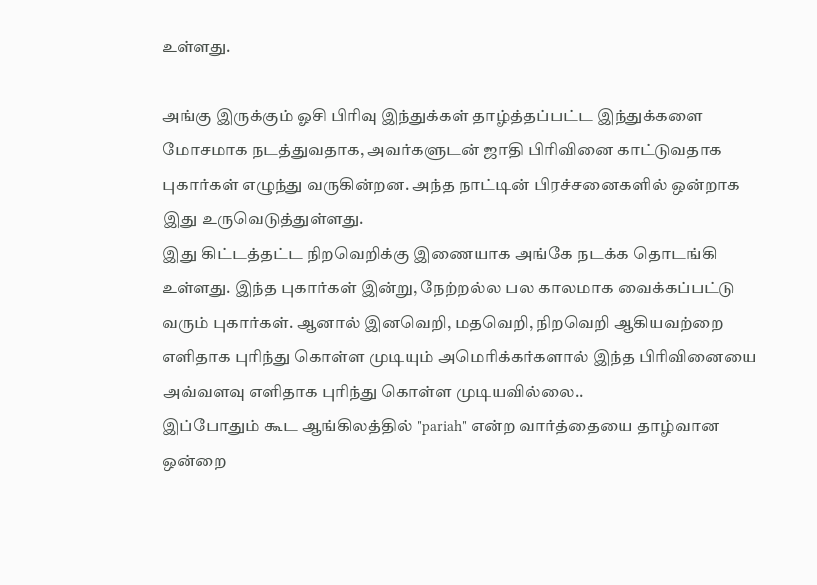உள்ளது.

அங்கு இருக்கும் ஓசி பிரிவு இந்துக்கள் தாழ்த்தப்பட்ட இந்துக்களை மோசமாக நடத்துவதாக, அவர்களுடன் ஜாதி பிரிவினை காட்டுவதாக புகார்கள் எழுந்து வருகின்றன. அந்த நாட்டின் பிரச்சனைகளில் ஒன்றாக இது உருவெடுத்துள்ளது.
இது கிட்டத்தட்ட நிறவெறிக்கு இணையாக அங்கே நடக்க தொடங்கி உள்ளது. இந்த புகார்கள் இன்று, நேற்றல்ல பல காலமாக வைக்கப்பட்டு வரும் புகார்கள். ஆனால் இனவெறி, மதவெறி, நிறவெறி ஆகியவற்றை எளிதாக புரிந்து கொள்ள முடியும் அமெரிக்கர்களால் இந்த பிரிவினையை அவ்வளவு எளிதாக புரிந்து கொள்ள முடியவில்லை..
இப்போதும் கூட ஆங்கிலத்தில் "pariah" என்ற வார்த்தையை தாழ்வான ஒன்றை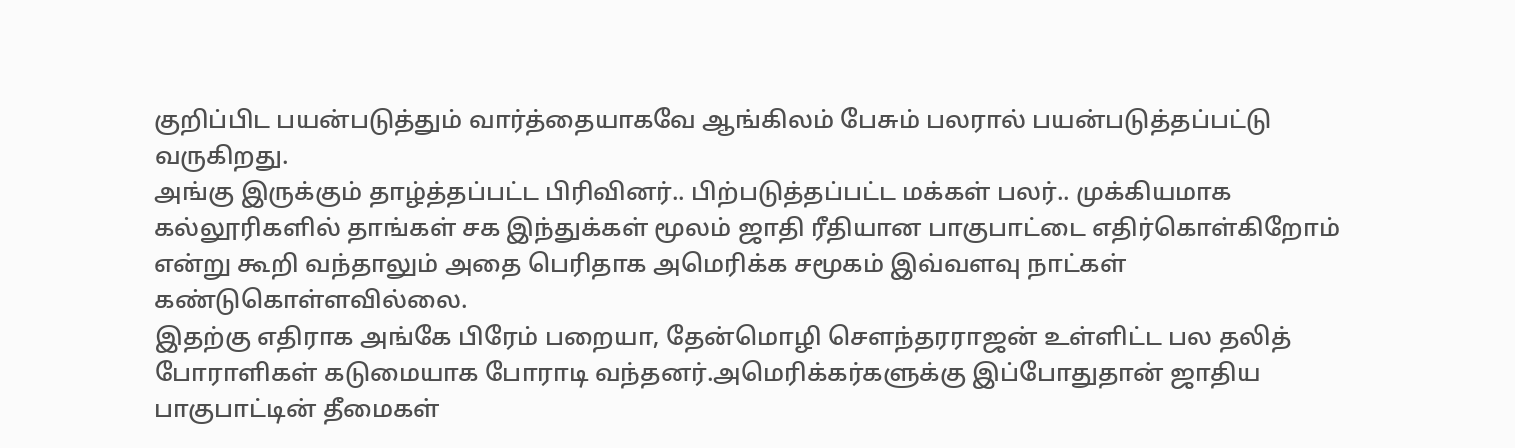குறிப்பிட பயன்படுத்தும் வார்த்தையாகவே ஆங்கிலம் பேசும் பலரால் பயன்படுத்தப்பட்டு வருகிறது.
அங்கு இருக்கும் தாழ்த்தப்பட்ட பிரிவினர்.. பிற்படுத்தப்பட்ட மக்கள் பலர்.. முக்கியமாக கல்லூரிகளில் தாங்கள் சக இந்துக்கள் மூலம் ஜாதி ரீதியான பாகுபாட்டை எதிர்கொள்கிறோம் என்று கூறி வந்தாலும் அதை பெரிதாக அமெரிக்க சமூகம் இவ்வளவு நாட்கள் கண்டுகொள்ளவில்லை.
இதற்கு எதிராக அங்கே பிரேம் பறையா, தேன்மொழி சௌந்தரராஜன் உள்ளிட்ட பல தலித் போராளிகள் கடுமையாக போராடி வந்தனர்.அமெரிக்கர்களுக்கு இப்போதுதான் ஜாதிய பாகுபாட்டின் தீமைகள்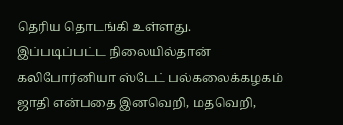தெரிய தொடங்கி உள்ளது.
இப்படிப்பட்ட நிலையில்தான் கலிபோர்னியா ஸ்டேட் பல்கலைக்கழகம் ஜாதி என்பதை இனவெறி, மதவெறி,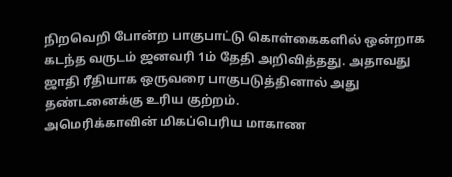நிறவெறி போன்ற பாகுபாட்டு கொள்கைகளில் ஒன்றாக கடந்த வருடம் ஜனவரி 1ம் தேதி அறிவித்தது. அதாவது ஜாதி ரீதியாக ஒருவரை பாகுபடுத்தினால் அது தண்டனைக்கு உரிய குற்றம்.
அமெரிக்காவின் மிகப்பெரிய மாகாண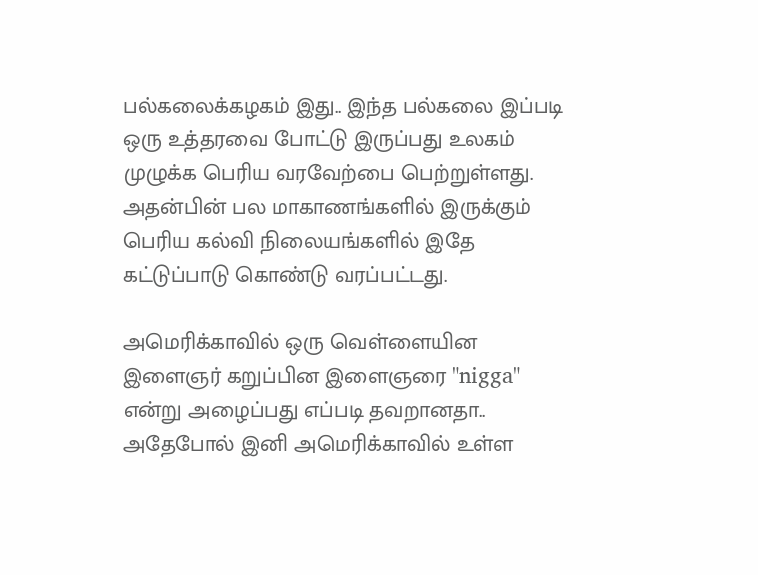பல்கலைக்கழகம் இது.. இந்த பல்கலை இப்படி ஒரு உத்தரவை போட்டு இருப்பது உலகம் முழுக்க பெரிய வரவேற்பை பெற்றுள்ளது. அதன்பின் பல மாகாணங்களில் இருக்கும் பெரிய கல்வி நிலையங்களில் இதே கட்டுப்பாடு கொண்டு வரப்பட்டது.

அமெரிக்காவில் ஒரு வெள்ளையின இளைஞர் கறுப்பின இளைஞரை "nigga" என்று அழைப்பது எப்படி தவறானதா.. அதேபோல் இனி அமெரிக்காவில் உள்ள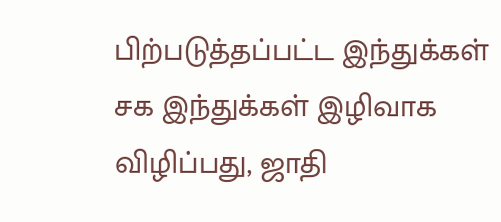பிற்படுத்தப்பட்ட இந்துக்கள் சக இந்துக்கள் இழிவாக விழிப்பது, ஜாதி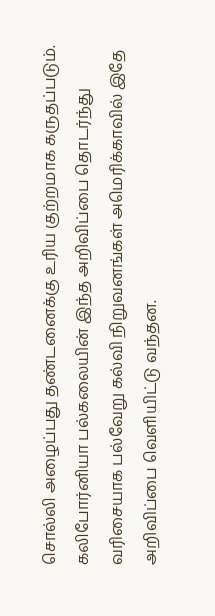சொல்லி அழைப்பது தண்டனைக்கு உரிய குற்றமாக கருதப்படும்.
கலிபோர்னியா பல்கலையின் இந்த அறிவிப்பை தொடர்ந்து வரிசையாக பல்வேறு கல்வி நிறுவனங்கள் அமெரிக்காவில் இதே அறிவிப்பை வெளியிட்டு வந்தன.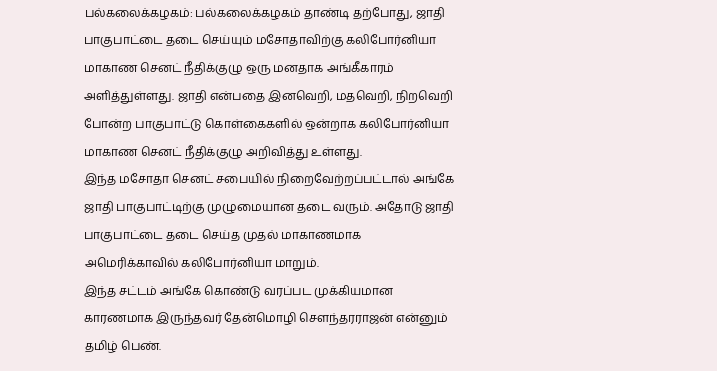பல்கலைக்கழகம்: பல்கலைக்கழகம் தாண்டி தற்போது, ஜாதி பாகுபாட்டை தடை செய்யும் மசோதாவிற்கு கலிபோர்னியா மாகாண செனட் நீதிக்குழு ஒரு மனதாக அங்கீகாரம் அளித்துள்ளது. ஜாதி என்பதை இனவெறி, மதவெறி, நிறவெறி போன்ற பாகுபாட்டு கொள்கைகளில் ஒன்றாக கலிபோர்னியா மாகாண செனட் நீதிக்குழு அறிவித்து உள்ளது.
இந்த மசோதா செனட் சபையில் நிறைவேற்றப்பட்டால் அங்கே ஜாதி பாகுபாட்டிற்கு முழுமையான தடை வரும். அதோடு ஜாதி பாகுபாட்டை தடை செய்த முதல் மாகாணமாக அமெரிக்காவில் கலிபோர்னியா மாறும்.
இந்த சட்டம் அங்கே கொண்டு வரப்பட முக்கியமான காரணமாக இருந்தவர் தேன்மொழி சௌந்தரராஜன் என்னும் தமிழ் பெண்.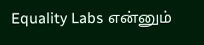Equality Labs என்னும்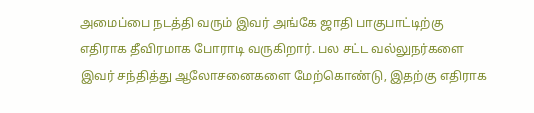அமைப்பை நடத்தி வரும் இவர் அங்கே ஜாதி பாகுபாட்டிற்கு எதிராக தீவிரமாக போராடி வருகிறார். பல சட்ட வல்லுநர்களை இவர் சந்தித்து ஆலோசனைகளை மேற்கொண்டு, இதற்கு எதிராக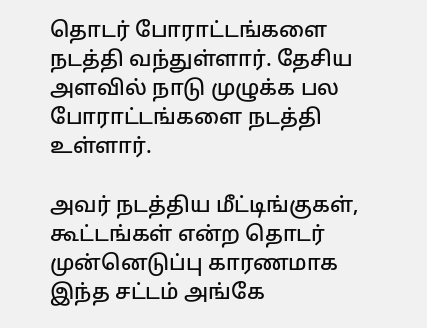தொடர் போராட்டங்களை நடத்தி வந்துள்ளார். தேசிய அளவில் நாடு முழுக்க பல போராட்டங்களை நடத்தி உள்ளார்.

அவர் நடத்திய மீட்டிங்குகள், கூட்டங்கள் என்ற தொடர் முன்னெடுப்பு காரணமாக இந்த சட்டம் அங்கே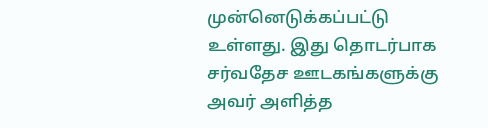முன்னெடுக்கப்பட்டு உள்ளது. இது தொடர்பாக சர்வதேச ஊடகங்களுக்கு அவர் அளித்த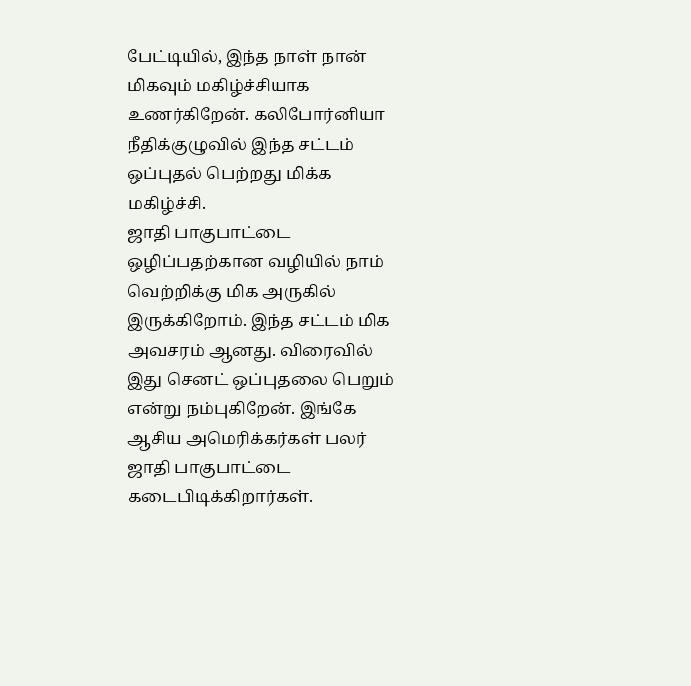பேட்டியில், இந்த நாள் நான் மிகவும் மகிழ்ச்சியாக உணர்கிறேன். கலிபோர்னியா நீதிக்குழுவில் இந்த சட்டம் ஒப்புதல் பெற்றது மிக்க மகிழ்ச்சி.
ஜாதி பாகுபாட்டை ஒழிப்பதற்கான வழியில் நாம் வெற்றிக்கு மிக அருகில் இருக்கிறோம். இந்த சட்டம் மிக அவசரம் ஆனது. விரைவில் இது செனட் ஒப்புதலை பெறும் என்று நம்புகிறேன். இங்கே ஆசிய அமெரிக்கர்கள் பலர் ஜாதி பாகுபாட்டை கடைபிடிக்கிறார்கள்.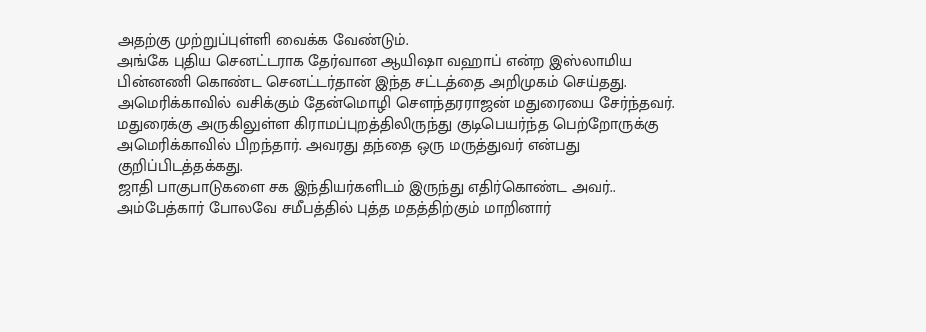அதற்கு முற்றுப்புள்ளி வைக்க வேண்டும்.
அங்கே புதிய செனட்டராக தேர்வான ஆயிஷா வஹாப் என்ற இஸ்லாமிய பின்னணி கொண்ட செனட்டர்தான் இந்த சட்டத்தை அறிமுகம் செய்தது.
அமெரிக்காவில் வசிக்கும் தேன்மொழி சௌந்தரராஜன் மதுரையை சேர்ந்தவர். மதுரைக்கு அருகிலுள்ள கிராமப்புறத்திலிருந்து குடிபெயர்ந்த பெற்றோருக்கு அமெரிக்காவில் பிறந்தார். அவரது தந்தை ஒரு மருத்துவர் என்பது குறிப்பிடத்தக்கது.
ஜாதி பாகுபாடுகளை சக இந்தியர்களிடம் இருந்து எதிர்கொண்ட அவர்.. அம்பேத்கார் போலவே சமீபத்தில் புத்த மதத்திற்கும் மாறினார்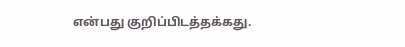என்பது குறிப்பிடத்தக்கது.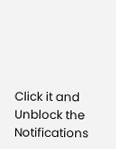Click it and Unblock the Notifications